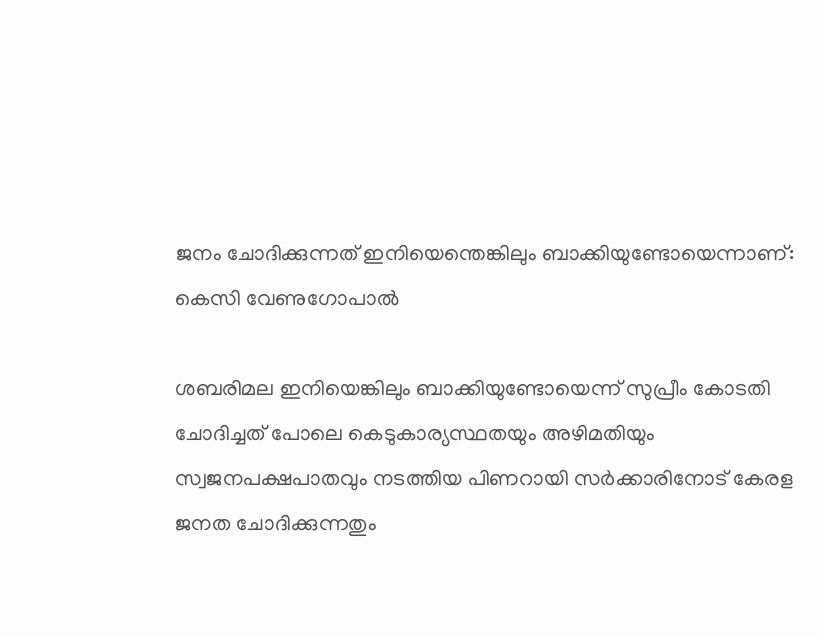ജനം ചോദിക്കുന്നത് ഇനിയെന്തെങ്കിലും ബാക്കിയുണ്ടോയെന്നാണ്: കെസി വേണുഗോപാല്‍

ശബരിമല ഇനിയെങ്കിലും ബാക്കിയുണ്ടോയെന്ന് സുപ്രീം കോടതി ചോദിച്ചത് പോലെ കെടുകാര്യസ്ഥതയും അഴിമതിയും സ്വജനപക്ഷപാതവും നടത്തിയ പിണറായി സര്‍ക്കാരിനോട് കേരള ജനത ചോദിക്കുന്നതും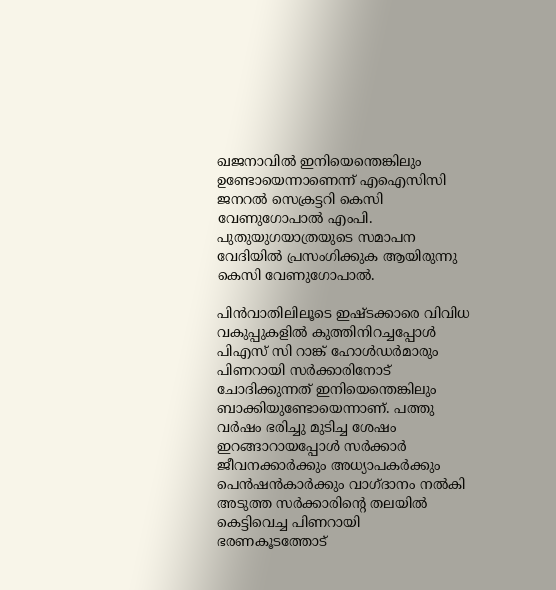ഖജനാവില്‍ ഇനിയെന്തെങ്കിലും ഉണ്ടോയെന്നാണെന്ന് എഐസിസി ജനറല്‍ സെക്രട്ടറി കെസി വേണുഗോപാല്‍ എംപി. പുതുയുഗയാത്രയുടെ സമാപന വേദിയില്‍ പ്രസംഗിക്കുക ആയിരുന്നു കെസി വേണുഗോപാല്‍.

പിന്‍വാതിലിലൂടെ ഇഷ്ടക്കാരെ വിവിധ വകുപ്പുകളില്‍ കുത്തിനിറച്ചപ്പോള്‍ പിഎസ് സി റാങ്ക് ഹോള്‍ഡര്‍മാരും പിണറായി സര്‍ക്കാരിനോട് ചോദിക്കുന്നത് ഇനിയെന്തെങ്കിലും ബാക്കിയുണ്ടോയെന്നാണ്. പത്തു വര്‍ഷം ഭരിച്ചു മുടിച്ച ശേഷം ഇറങ്ങാറായപ്പോള്‍ സര്‍ക്കാര്‍ ജീവനക്കാര്‍ക്കും അധ്യാപകര്‍ക്കും പെന്‍ഷന്‍കാര്‍ക്കും വാഗ്ദാനം നല്‍കി അടുത്ത സര്‍ക്കാരിന്റെ തലയില്‍ കെട്ടിവെച്ച പിണറായി ഭരണകൂടത്തോട്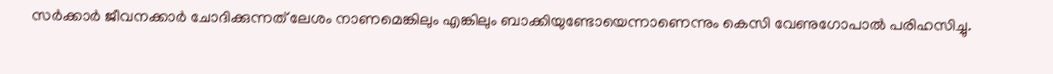സര്‍ക്കാര്‍ ജീവനക്കാര്‍ ചോദിക്കുന്നത് ലേശം നാണമെങ്കിലും എങ്കിലും ബാക്കിയുണ്ടോയെന്നാണെന്നും കെസി വേണുഗോപാല്‍ പരിഹസിച്ചു.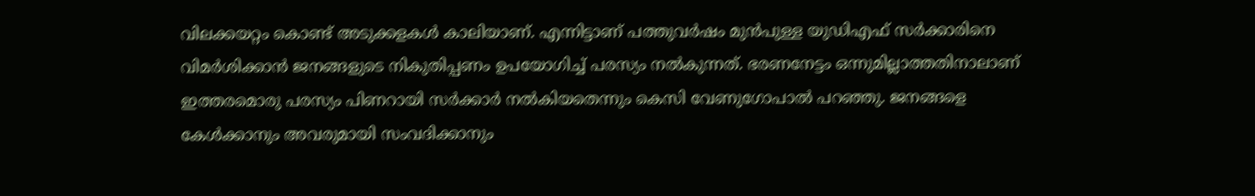വിലക്കയറ്റം കൊണ്ട് അടുക്കളകള്‍ കാലിയാണ്. എന്നിട്ടാണ് പത്തുവര്‍ഷം മുന്‍പുള്ള യുഡിഎഫ് സര്‍ക്കാരിനെ വിമര്‍ശിക്കാന്‍ ജനങ്ങളുടെ നികുതിപ്പണം ഉപയോഗിച്ച് പരസ്യം നല്‍കുന്നത്. ഭരണനേട്ടം ഒന്നുമില്ലാത്തതിനാലാണ് ഇത്തരമൊരു പരസ്യം പിണറായി സര്‍ക്കാര്‍ നല്‍കിയതെന്നും കെസി വേണുഗോപാല്‍ പറഞ്ഞു. ജനങ്ങളെ കേള്‍ക്കാനും അവരുമായി സംവദിക്കാനും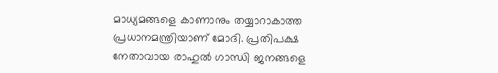മാധ്യമങ്ങളെ കാണാനും തയ്യാറാകാത്ത പ്രധാനമന്ത്രിയാണ് മോദി. പ്രതിപക്ഷ നേതാവായ രാഹുല്‍ ഗാന്ധി ജനങ്ങളെ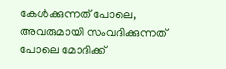കേള്‍ക്കുന്നത് പോലെ, അവരുമായി സംവദിക്കുന്നത് പോലെ മോദിക്ക്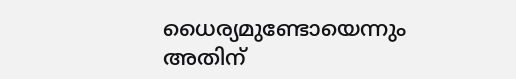ധൈര്യമുണ്ടോയെന്നും അതിന്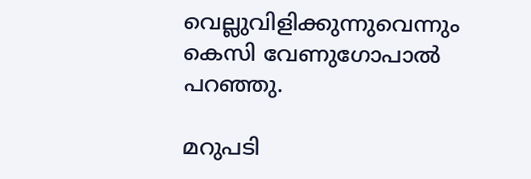വെല്ലുവിളിക്കുന്നുവെന്നും കെസി വേണുഗോപാല്‍ പറഞ്ഞു.

മറുപടി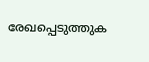രേഖപ്പെടുത്തുക